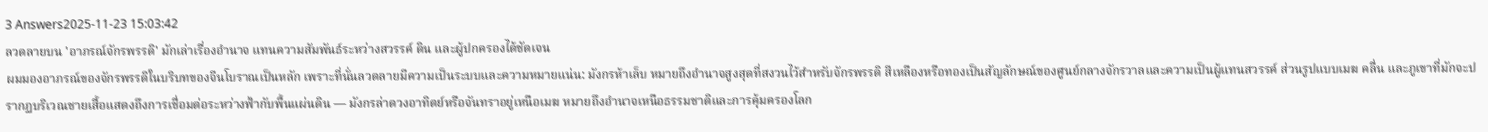3 Answers2025-11-23 15:03:42
ลวดลายบน 'อาภรณ์จักรพรรดิ' มักเล่าเรื่องอำนาจ แทนความสัมพันธ์ระหว่างสวรรค์ ดิน และผู้ปกครองได้ชัดเจน
ผมมองอาภรณ์ของจักรพรรดิในบริบทของจีนโบราณเป็นหลัก เพราะที่นั่นลวดลายมีความเป็นระบบและความหมายแน่น: มังกรห้าเล็บ หมายถึงอำนาจสูงสุดที่สงวนไว้สำหรับจักรพรรดิ สีเหลืองหรือทองเป็นสัญลักษณ์ของศูนย์กลางจักรวาลและความเป็นผู้แทนสวรรค์ ส่วนรูปแบบเมฆ คลื่น และภูเขาที่มักจะปรากฏบริเวณชายเสื้อแสดงถึงการเชื่อมต่อระหว่างฟ้ากับพื้นแผ่นดิน — มังกรล่าดวงอาทิตย์หรือจันทราอยู่เหนือเมฆ หมายถึงอำนาจเหนือธรรมชาติและการคุ้มครองโลก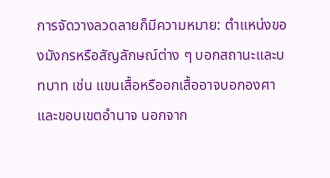การจัดวางลวดลายก็มีความหมาย: ตำแหน่งของมังกรหรือสัญลักษณ์ต่าง ๆ บอกสถานะและบทบาท เช่น แขนเสื้อหรืออกเสื้ออาจบอกองศาและขอบเขตอำนาจ นอกจาก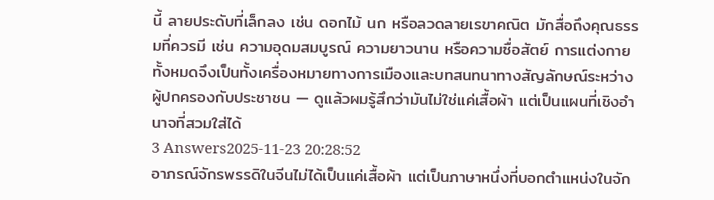นี้ ลายประดับที่เล็กลง เช่น ดอกไม้ นก หรือลวดลายเรขาคณิต มักสื่อถึงคุณธรรมที่ควรมี เช่น ความอุดมสมบูรณ์ ความยาวนาน หรือความซื่อสัตย์ การแต่งกายทั้งหมดจึงเป็นทั้งเครื่องหมายทางการเมืองและบทสนทนาทางสัญลักษณ์ระหว่างผู้ปกครองกับประชาชน — ดูแล้วผมรู้สึกว่ามันไม่ใช่แค่เสื้อผ้า แต่เป็นแผนที่เชิงอำนาจที่สวมใส่ได้
3 Answers2025-11-23 20:28:52
อาภรณ์จักรพรรดิในจีนไม่ได้เป็นแค่เสื้อผ้า แต่เป็นภาษาหนึ่งที่บอกตำแหน่งในจัก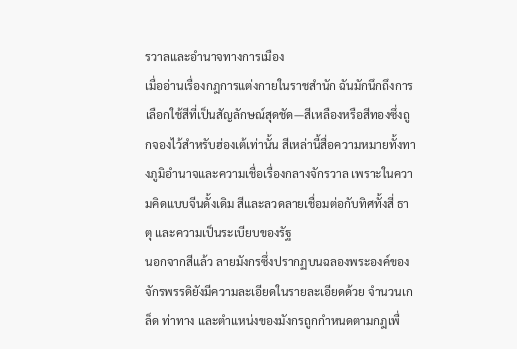รวาลและอำนาจทางการเมือง
เมื่ออ่านเรื่องกฎการแต่งกายในราชสำนัก ฉันมักนึกถึงการเลือกใช้สีที่เป็นสัญลักษณ์สุดชัด—สีเหลืองหรือสีทองซึ่งถูกจองไว้สำหรับฮ่องเต้เท่านั้น สีเหล่านี้สื่อความหมายทั้งทางภูมิอำนาจและความเชื่อเรื่องกลางจักรวาล เพราะในความคิดแบบจีนดั้งเดิม สีและลวดลายเชื่อมต่อกับทิศทั้งสี่ ธาตุ และความเป็นระเบียบของรัฐ
นอกจากสีแล้ว ลายมังกรซึ่งปรากฏบนฉลองพระองค์ของจักรพรรดิยังมีความละเอียดในรายละเอียดด้วย จำนวนเกล็ด ท่าทาง และตำแหน่งของมังกรถูกกำหนดตามกฎเพื่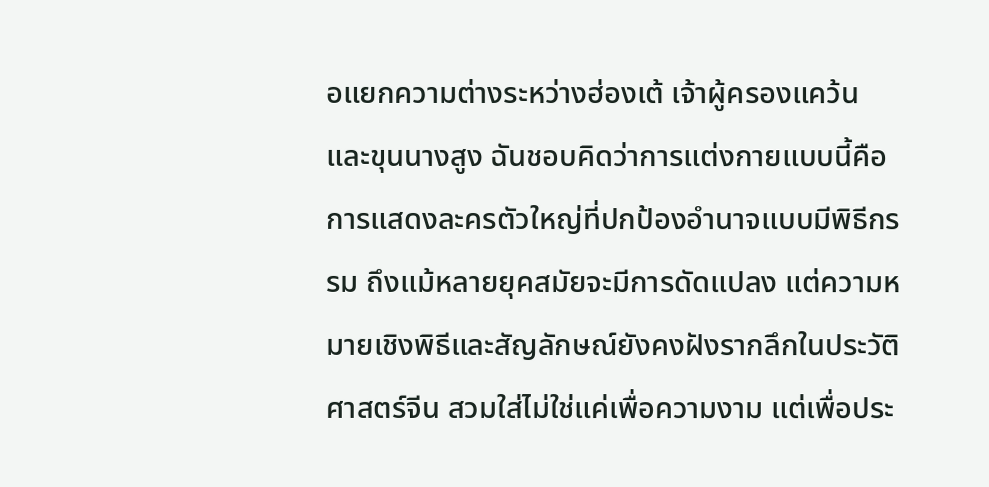อแยกความต่างระหว่างฮ่องเต้ เจ้าผู้ครองแคว้น และขุนนางสูง ฉันชอบคิดว่าการแต่งกายแบบนี้คือการแสดงละครตัวใหญ่ที่ปกป้องอำนาจแบบมีพิธีกรรม ถึงแม้หลายยุคสมัยจะมีการดัดแปลง แต่ความหมายเชิงพิธีและสัญลักษณ์ยังคงฝังรากลึกในประวัติศาสตร์จีน สวมใส่ไม่ใช่แค่เพื่อความงาม แต่เพื่อประ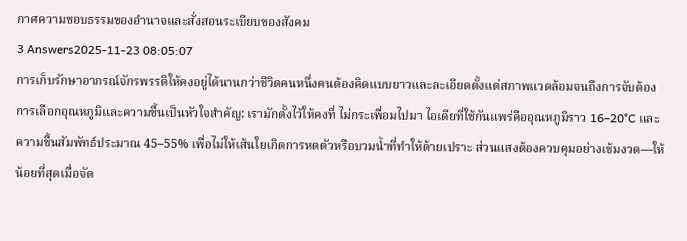กาศความชอบธรรมของอำนาจและสั่งสอนระเบียบของสังคม
3 Answers2025-11-23 08:05:07
การเก็บรักษาอาภรณ์จักรพรรดิให้คงอยู่ได้นานกว่าชีวิตคนหนึ่งคนต้องคิดแบบยาวและละเอียดตั้งแต่สภาพแวดล้อมจนถึงการจับต้อง
การเลือกอุณหภูมิและความชื้นเป็นหัวใจสำคัญ: เรามักตั้งไว้ให้คงที่ ไม่กระเพื่อมไปมา ไอเดียที่ใช้กันแพร่คืออุณหภูมิราว 16–20°C และความชื้นสัมพัทธ์ประมาณ 45–55% เพื่อไม่ให้เส้นใยเกิดการหดตัวหรือบวมน้ำที่ทำให้ด้ายเปราะ ส่วนแสงต้องควบคุมอย่างเข้มงวด—ให้น้อยที่สุดเมื่อจัด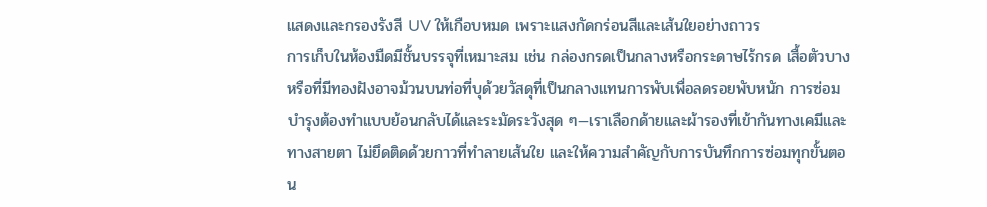แสดงและกรองรังสี UV ให้เกือบหมด เพราะแสงกัดกร่อนสีและเส้นใยอย่างถาวร
การเก็บในห้องมืดมีชั้นบรรจุที่เหมาะสม เช่น กล่องกรดเป็นกลางหรือกระดาษไร้กรด เสื้อตัวบางหรือที่มีทองฝังอาจม้วนบนท่อที่บุด้วยวัสดุที่เป็นกลางแทนการพับเพื่อลดรอยพับหนัก การซ่อมบำรุงต้องทำแบบย้อนกลับได้และระมัดระวังสุด ๆ—เราเลือกด้ายและผ้ารองที่เข้ากันทางเคมีและทางสายตา ไม่ยึดติดด้วยกาวที่ทำลายเส้นใย และให้ความสำคัญกับการบันทึกการซ่อมทุกขั้นตอน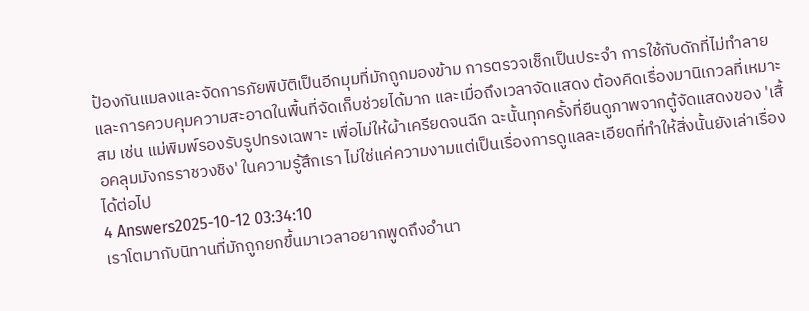ป้องกันแมลงและจัดการภัยพิบัติเป็นอีกมุมที่มักถูกมองข้าม การตรวจเช็กเป็นประจำ การใช้กับดักที่ไม่ทำลายและการควบคุมความสะอาดในพื้นที่จัดเก็บช่วยได้มาก และเมื่อถึงเวลาจัดแสดง ต้องคิดเรื่องมานิเกวลที่เหมาะสม เช่น แม่พิมพ์รองรับรูปทรงเฉพาะ เพื่อไม่ให้ผ้าเครียดจนฉีก ฉะนั้นทุกครั้งที่ยืนดูภาพจากตู้จัดแสดงของ 'เสื้อคลุมมังกรราชวงชิง' ในความรู้สึกเรา ไม่ใช่แค่ความงามแต่เป็นเรื่องการดูแลละเอียดที่ทำให้สิ่งนั้นยังเล่าเรื่องได้ต่อไป
4 Answers2025-10-12 03:34:10
เราโตมากับนิทานที่มักถูกยกขึ้นมาเวลาอยากพูดถึงอำนา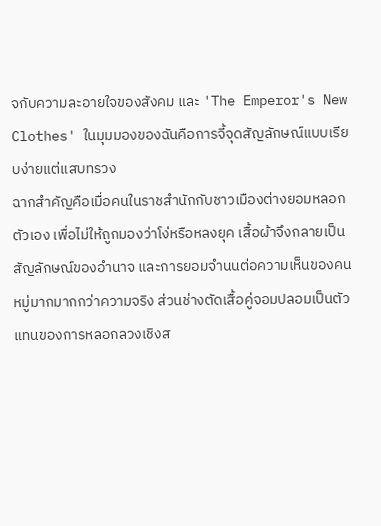จกับความละอายใจของสังคม และ 'The Emperor's New Clothes' ในมุมมองของฉันคือการจี้จุดสัญลักษณ์แบบเรียบง่ายแต่แสบทรวง
ฉากสำคัญคือเมื่อคนในราชสำนักกับชาวเมืองต่างยอมหลอกตัวเอง เพื่อไม่ให้ถูกมองว่าโง่หรือหลงยุค เสื้อผ้าจึงกลายเป็นสัญลักษณ์ของอำนาจ และการยอมจำนนต่อความเห็นของคนหมู่มากมากกว่าความจริง ส่วนช่างตัดเสื้อคู่จอมปลอมเป็นตัวแทนของการหลอกลวงเชิงส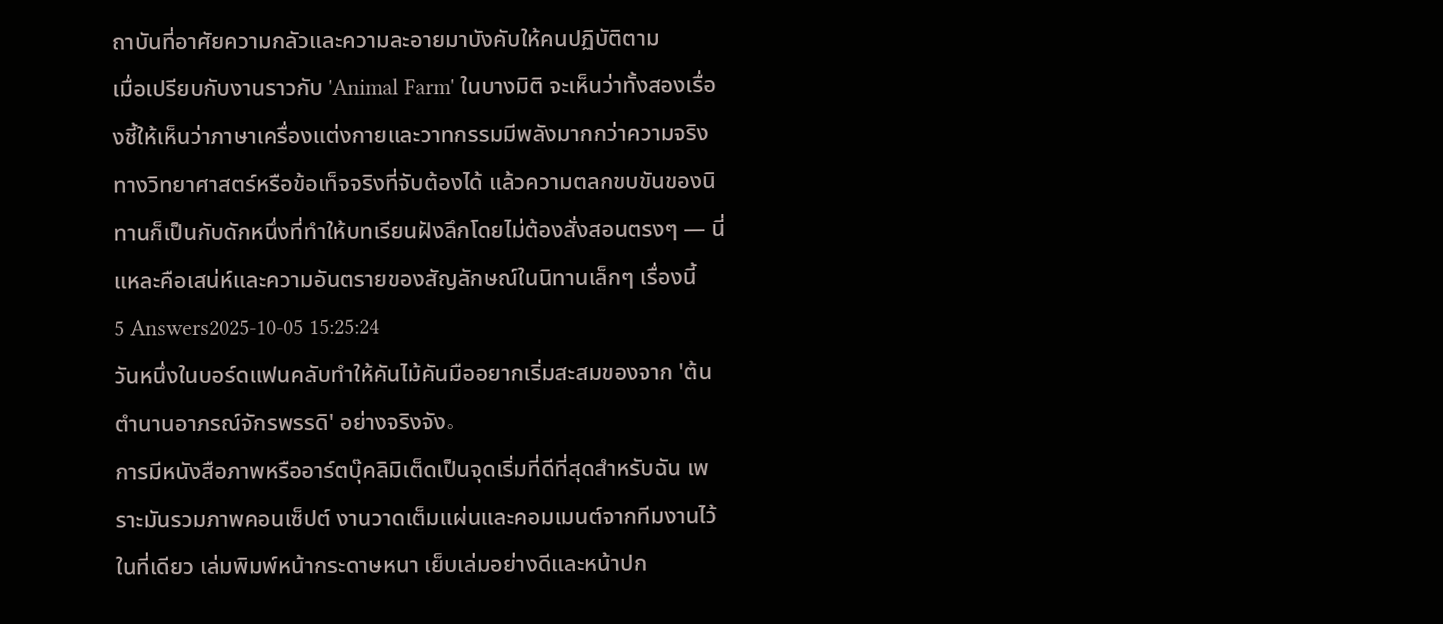ถาบันที่อาศัยความกลัวและความละอายมาบังคับให้คนปฏิบัติตาม
เมื่อเปรียบกับงานราวกับ 'Animal Farm' ในบางมิติ จะเห็นว่าทั้งสองเรื่องชี้ให้เห็นว่าภาษาเครื่องแต่งกายและวาทกรรมมีพลังมากกว่าความจริงทางวิทยาศาสตร์หรือข้อเท็จจริงที่จับต้องได้ แล้วความตลกขบขันของนิทานก็เป็นกับดักหนึ่งที่ทำให้บทเรียนฝังลึกโดยไม่ต้องสั่งสอนตรงๆ — นี่แหละคือเสน่ห์และความอันตรายของสัญลักษณ์ในนิทานเล็กๆ เรื่องนี้
5 Answers2025-10-05 15:25:24
วันหนึ่งในบอร์ดแฟนคลับทำให้คันไม้คันมืออยากเริ่มสะสมของจาก 'ต้นตํานานอาภรณ์จักรพรรดิ' อย่างจริงจัง。
การมีหนังสือภาพหรืออาร์ตบุ๊คลิมิเต็ดเป็นจุดเริ่มที่ดีที่สุดสำหรับฉัน เพราะมันรวมภาพคอนเซ็ปต์ งานวาดเต็มแผ่นและคอมเมนต์จากทีมงานไว้ในที่เดียว เล่มพิมพ์หน้ากระดาษหนา เย็บเล่มอย่างดีและหน้าปก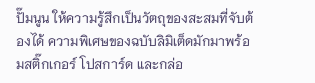ปั๊มนูน ให้ความรู้สึกเป็นวัตถุของสะสมที่จับต้องได้ ความพิเศษของฉบับลิมิเต็ดมักมาพร้อมสติ๊กเกอร์ โปสการ์ด และกล่อ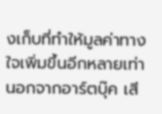งเก็บที่ทำให้มูลค่าทางใจเพิ่มขึ้นอีกหลายเท่า
นอกจากอาร์ตบุ๊ค เสี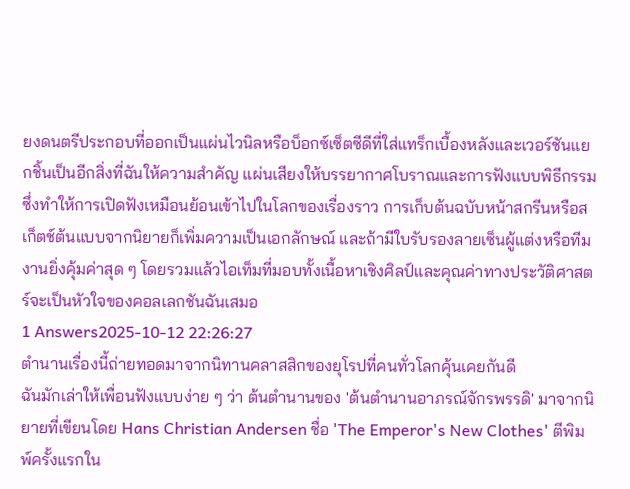ยงดนตรีประกอบที่ออกเป็นแผ่นไวนิลหรือบ็อกซ์เซ็ตซีดีที่ใส่แทร็กเบื้องหลังและเวอร์ชันแยกชิ้นเป็นอีกสิ่งที่ฉันให้ความสำคัญ แผ่นเสียงให้บรรยากาศโบราณและการฟังแบบพิธีกรรม ซึ่งทำให้การเปิดฟังเหมือนย้อนเข้าไปในโลกของเรื่องราว การเก็บต้นฉบับหน้าสกรีนหรือสเก็ตช์ต้นแบบจากนิยายก็เพิ่มความเป็นเอกลักษณ์ และถ้ามีใบรับรองลายเซ็นผู้แต่งหรือทีมงานยิ่งคุ้มค่าสุด ๆ โดยรวมแล้วไอเท็มที่มอบทั้งเนื้อหาเชิงศิลป์และคุณค่าทางประวัติศาสตร์จะเป็นหัวใจของคอลเลกชันฉันเสมอ
1 Answers2025-10-12 22:26:27
ตำนานเรื่องนี้ถ่ายทอดมาจากนิทานคลาสสิกของยุโรปที่คนทั่วโลกคุ้นเคยกันดี
ฉันมักเล่าให้เพื่อนฟังแบบง่าย ๆ ว่า ต้นตํานานของ 'ต้นตํานานอาภรณ์จักรพรรดิ' มาจากนิยายที่เขียนโดย Hans Christian Andersen ชื่อ 'The Emperor's New Clothes' ตีพิมพ์ครั้งแรกใน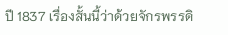ปี 1837 เรื่องสั้นนี้ว่าด้วยจักรพรรดิ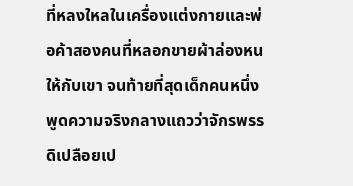ที่หลงใหลในเครื่องแต่งกายและพ่อค้าสองคนที่หลอกขายผ้าล่องหนให้กับเขา จนท้ายที่สุดเด็กคนหนึ่งพูดความจริงกลางแถวว่าจักรพรรดิเปลือยเป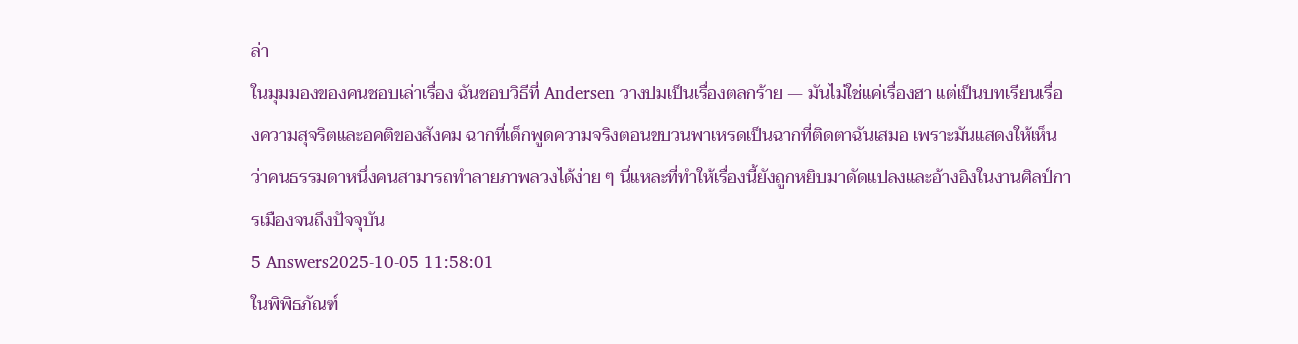ล่า
ในมุมมองของคนชอบเล่าเรื่อง ฉันชอบวิธีที่ Andersen วางปมเป็นเรื่องตลกร้าย — มันไม่ใช่แค่เรื่องฮา แต่เป็นบทเรียนเรื่องความสุจริตและอคติของสังคม ฉากที่เด็กพูดความจริงตอนขบวนพาเหรดเป็นฉากที่ติดตาฉันเสมอ เพราะมันแสดงให้เห็นว่าคนธรรมดาหนึ่งคนสามารถทำลายภาพลวงได้ง่าย ๆ นี่แหละที่ทำให้เรื่องนี้ยังถูกหยิบมาดัดแปลงและอ้างอิงในงานศิลป์การเมืองจนถึงปัจจุบัน
5 Answers2025-10-05 11:58:01
ในพิพิธภัณฑ์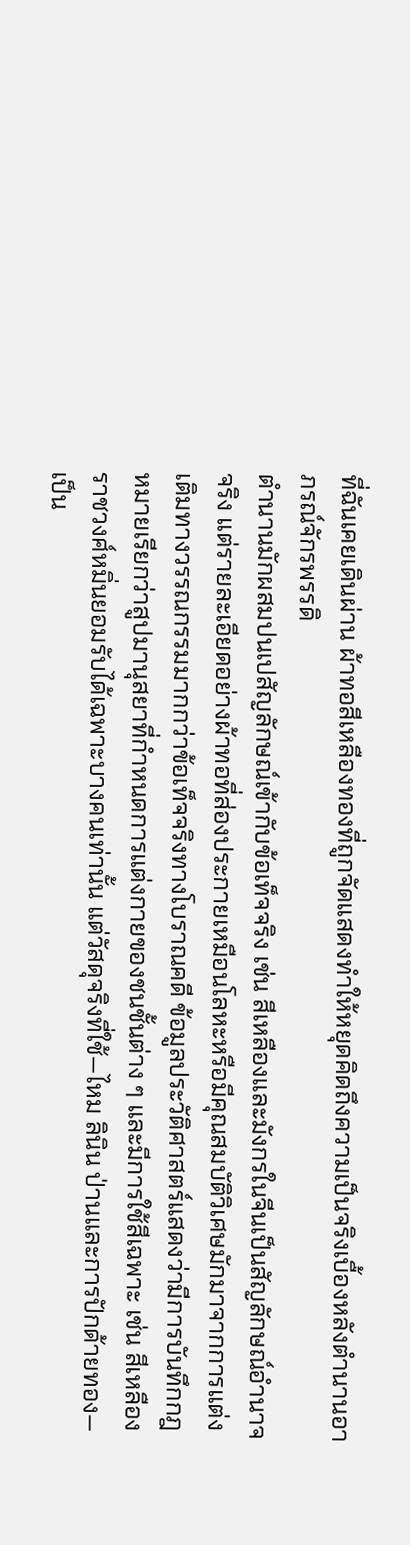ที่ฉันเคยเดินผ่าน ผ้าทอสีเหลืองทองที่ถูกจัดแสดงทำให้หยุดคิดถึงความเป็นจริงเบื้องหลังตำนานอาภรณ์จักรพรรดิ
ตำนานมักผสมปนเปสัญลักษณ์เข้ากับข้อเท็จจริง เช่น สีเหลืองและมังกรในจีนเป็นสัญลักษณ์อำนาจจริง แต่รายละเอียดอย่างผ้าทอที่ส่องประกายเหมือนโลหะหรือมีคุณสมบัติวิเศษมักมาจากการแต่งเติมทางวรรณกรรมมากกว่าข้อเท็จจริงทางโบราณคดี ข้อมูลประวัติศาสตร์แสดงว่ามีการบันทึกกฎหมายเรียกว่าสูปมานุสยาที่กำหนดการแต่งกายของชนชั้นต่าง ๆ และมีการใช้สีเฉพาะ เช่น สีเหลืองราชวงศ์หมิ่นยอมรับได้เฉพาะบางคนเท่านั้น แต่วัสดุจริงที่ใช้—ไหม ลินิน ป่านและการปักด้ายทอง—เป็น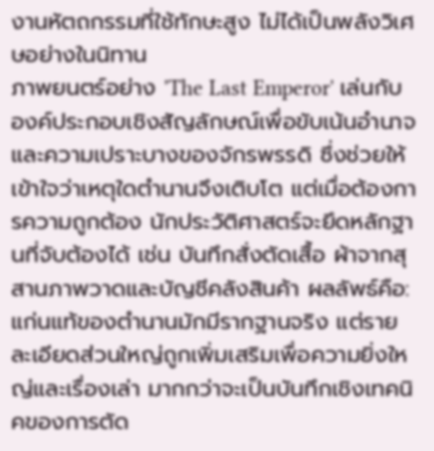งานหัตถกรรมที่ใช้ทักษะสูง ไม่ได้เป็นพลังวิเศษอย่างในนิทาน
ภาพยนตร์อย่าง 'The Last Emperor' เล่นกับองค์ประกอบเชิงสัญลักษณ์เพื่อขับเน้นอำนาจและความเปราะบางของจักรพรรดิ ซึ่งช่วยให้เข้าใจว่าเหตุใดตำนานจึงเติบโต แต่เมื่อต้องการความถูกต้อง นักประวัติศาสตร์จะยึดหลักฐานที่จับต้องได้ เช่น บันทึกสั่งตัดเสื้อ ผ้าจากสุสานภาพวาดและบัญชีคลังสินค้า ผลลัพธ์คือ: แก่นแท้ของตำนานมักมีรากฐานจริง แต่รายละเอียดส่วนใหญ่ถูกเพิ่มเสริมเพื่อความยิ่งใหญ่และเรื่องเล่า มากกว่าจะเป็นบันทึกเชิงเทคนิคของการตัด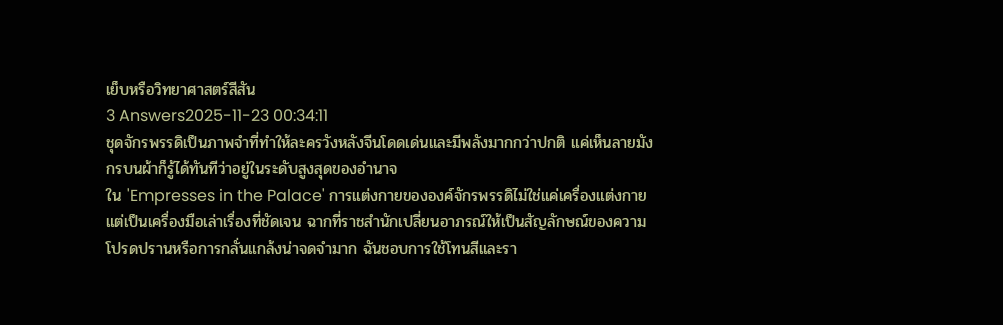เย็บหรือวิทยาศาสตร์สีสัน
3 Answers2025-11-23 00:34:11
ชุดจักรพรรดิเป็นภาพจำที่ทำให้ละครวังหลังจีนโดดเด่นและมีพลังมากกว่าปกติ แค่เห็นลายมังกรบนผ้าก็รู้ได้ทันทีว่าอยู่ในระดับสูงสุดของอำนาจ
ใน 'Empresses in the Palace' การแต่งกายขององค์จักรพรรดิไม่ใช่แค่เครื่องแต่งกาย แต่เป็นเครื่องมือเล่าเรื่องที่ชัดเจน ฉากที่ราชสำนักเปลี่ยนอาภรณ์ให้เป็นสัญลักษณ์ของความโปรดปรานหรือการกลั่นแกล้งน่าจดจำมาก ฉันชอบการใช้โทนสีและรา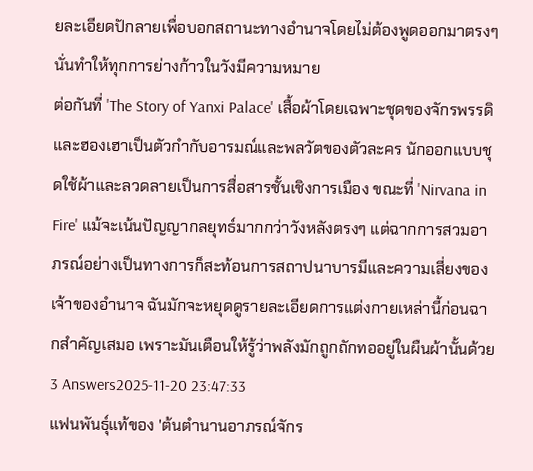ยละเอียดปักลายเพื่อบอกสถานะทางอำนาจโดยไม่ต้องพูดออกมาตรงๆ นั่นทำให้ทุกการย่างก้าวในวังมีความหมาย
ต่อกันที่ 'The Story of Yanxi Palace' เสื้อผ้าโดยเฉพาะชุดของจักรพรรดิและฮองเฮาเป็นตัวกำกับอารมณ์และพลวัตของตัวละคร นักออกแบบชุดใช้ผ้าและลวดลายเป็นการสื่อสารชั้นเชิงการเมือง ขณะที่ 'Nirvana in Fire' แม้จะเน้นปัญญากลยุทธ์มากกว่าวังหลังตรงๆ แต่ฉากการสวมอาภรณ์อย่างเป็นทางการก็สะท้อนการสถาปนาบารมีและความเสี่ยงของเจ้าของอำนาจ ฉันมักจะหยุดดูรายละเอียดการแต่งกายเหล่านี้ก่อนฉากสำคัญเสมอ เพราะมันเตือนให้รู้ว่าพลังมักถูกถักทออยู่ในผืนผ้านั้นด้วย
3 Answers2025-11-20 23:47:33
แฟนพันธุ์แท้ของ 'ต้นตำนานอาภรณ์จักร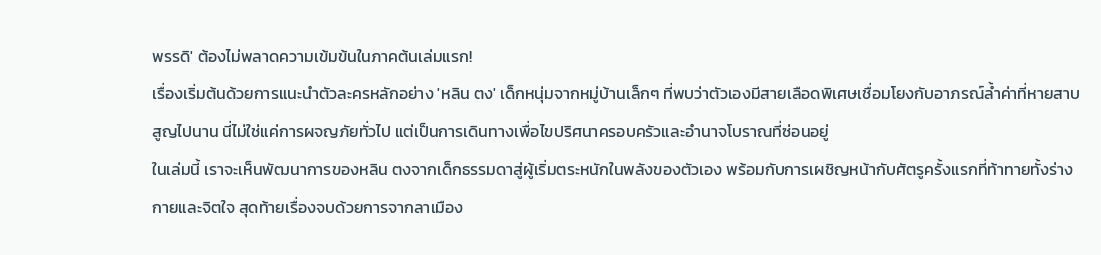พรรดิ' ต้องไม่พลาดความเข้มข้นในภาคต้นเล่มแรก!
เรื่องเริ่มต้นด้วยการแนะนำตัวละครหลักอย่าง 'หลิน ตง' เด็กหนุ่มจากหมู่บ้านเล็กๆ ที่พบว่าตัวเองมีสายเลือดพิเศษเชื่อมโยงกับอาภรณ์ล้ำค่าที่หายสาบสูญไปนาน นี่ไม่ใช่แค่การผจญภัยทั่วไป แต่เป็นการเดินทางเพื่อไขปริศนาครอบครัวและอำนาจโบราณที่ซ่อนอยู่
ในเล่มนี้ เราจะเห็นพัฒนาการของหลิน ตงจากเด็กธรรมดาสู่ผู้เริ่มตระหนักในพลังของตัวเอง พร้อมกับการเผชิญหน้ากับศัตรูครั้งแรกที่ท้าทายทั้งร่างกายและจิตใจ สุดท้ายเรื่องจบด้วยการจากลาเมือง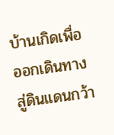บ้านเกิดเพื่อออกเดินทางสู่ดินแดนกว้า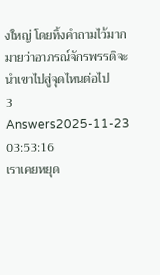งใหญ่ โดยทิ้งคำถามไว้มากมายว่าอาภรณ์จักรพรรดิจะนำเขาไปสู่จุดไหนต่อไป
3 Answers2025-11-23 03:53:16
เราเคยหยุด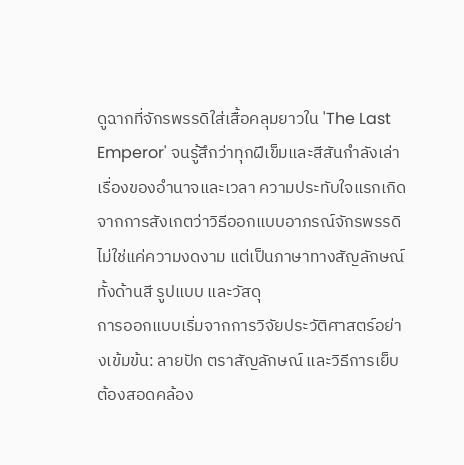ดูฉากที่จักรพรรดิใส่เสื้อคลุมยาวใน 'The Last Emperor' จนรู้สึกว่าทุกฝีเข็มและสีสันกำลังเล่าเรื่องของอำนาจและเวลา ความประทับใจแรกเกิดจากการสังเกตว่าวิธีออกแบบอาภรณ์จักรพรรดิไม่ใช่แค่ความงดงาม แต่เป็นภาษาทางสัญลักษณ์ทั้งด้านสี รูปแบบ และวัสดุ
การออกแบบเริ่มจากการวิจัยประวัติศาสตร์อย่างเข้มข้น: ลายปัก ตราสัญลักษณ์ และวิธีการเย็บต้องสอดคล้อง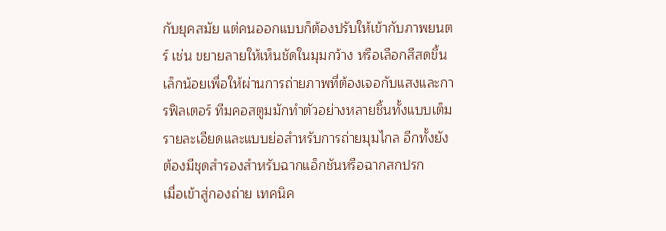กับยุคสมัย แต่คนออกแบบก็ต้องปรับให้เข้ากับภาพยนตร์ เช่น ขยายลายให้เห็นชัดในมุมกว้าง หรือเลือกสีสดขึ้นเล็กน้อยเพื่อให้ผ่านการถ่ายภาพที่ต้องเจอกับแสงและการฟิลเตอร์ ทีมคอสตูมมักทำตัวอย่างหลายชิ้นทั้งแบบเต็มรายละเอียดและแบบย่อสำหรับการถ่ายมุมไกล อีกทั้งยังต้องมีชุดสำรองสำหรับฉากแอ็กชันหรือฉากสกปรก
เมื่อเข้าสู่กองถ่าย เทคนิค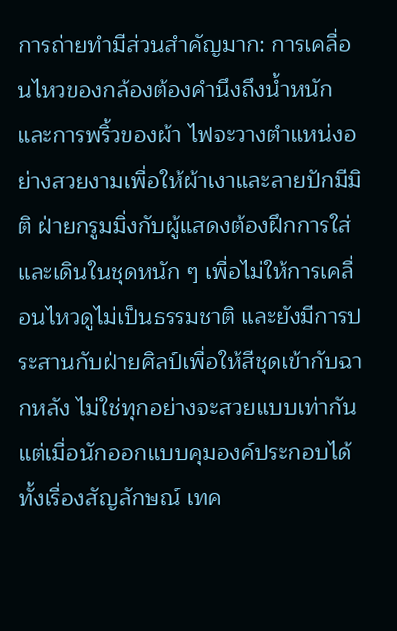การถ่ายทำมีส่วนสำคัญมาก: การเคลื่อนไหวของกล้องต้องคำนึงถึงน้ำหนักและการพริ้วของผ้า ไฟจะวางตำแหน่งอย่างสวยงามเพื่อให้ผ้าเงาและลายปักมีมิติ ฝ่ายกรูมมิ่งกับผู้แสดงต้องฝึกการใส่และเดินในชุดหนัก ๆ เพื่อไม่ให้การเคลื่อนไหวดูไม่เป็นธรรมชาติ และยังมีการประสานกับฝ่ายศิลป์เพื่อให้สีชุดเข้ากับฉากหลัง ไม่ใช่ทุกอย่างจะสวยแบบเท่ากัน แต่เมื่อนักออกแบบคุมองค์ประกอบได้ทั้งเรื่องสัญลักษณ์ เทค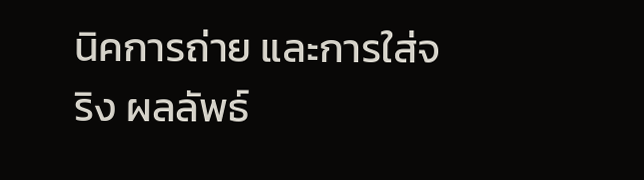นิคการถ่าย และการใส่จริง ผลลัพธ์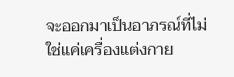จะออกมาเป็นอาภรณ์ที่ไม่ใช่แค่เครื่องแต่งกาย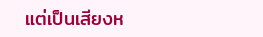แต่เป็นเสียงห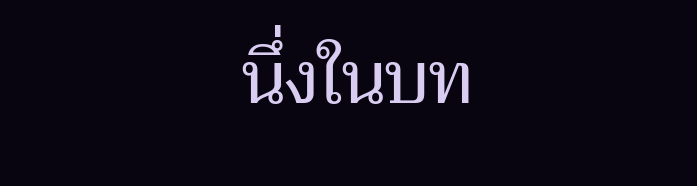นึ่งในบท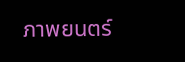ภาพยนตร์